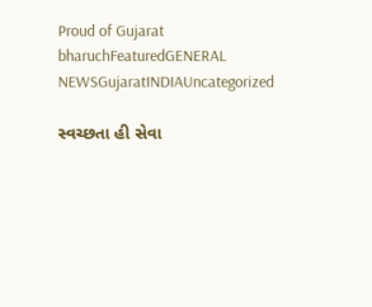Proud of Gujarat
bharuchFeaturedGENERAL NEWSGujaratINDIAUncategorized

સ્વચ્છતા હી સેવા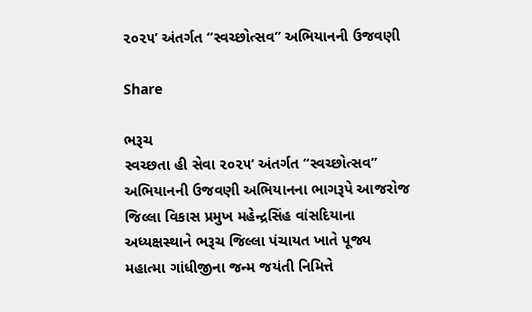૨૦૨૫’ અંતર્ગત “સ્વચ્છોત્સવ” અભિયાનની ઉજવણી

Share

ભરૂચ
સ્વચ્છતા હી સેવા ૨૦૨૫‘ અંતર્ગત “સ્વચ્છોત્સવ” અભિયાનની ઉજવણી અભિયાનના ભાગરૂપે આજરોજ જિલ્લા વિકાસ પ્રમુખ મહેન્દ્રસિંહ વાંસદિયાના અધ્યક્ષસ્થાને ભરૂચ જિલ્લા પંચાયત ખાતે પૂજ્ય મહાત્મા ગાંધીજીના જન્મ જયંતી નિમિત્તે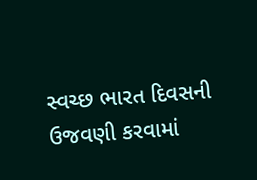સ્વચ્છ ભારત દિવસની ઉજવણી કરવામાં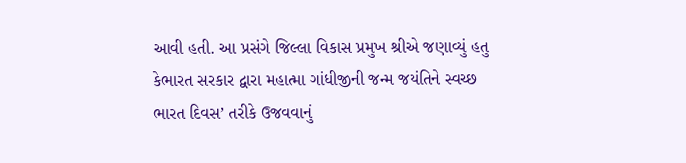આવી હતી. આ પ્રસંગે જિલ્લા વિકાસ પ્રમુખ શ્રીએ જણાવ્યું હતુ કેભારત સરકાર દ્વારા મહાત્મા ગાંધીજીની જન્મ જયંતિને સ્વચ્છ ભારત દિવસ’ તરીકે ઉજવવાનું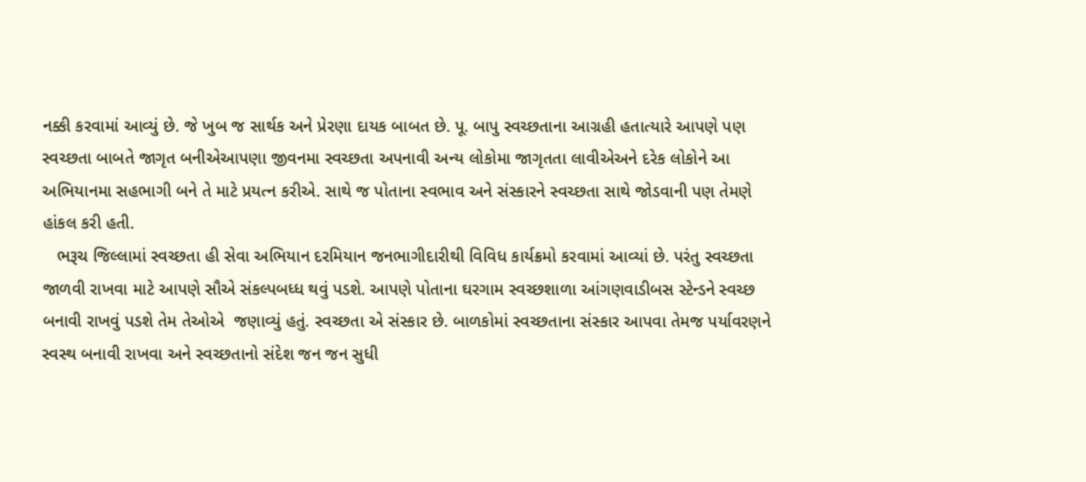નક્કી કરવામાં આવ્યું છે. જે ખુબ જ સાર્થક અને પ્રેરણા દાયક બાબત છે. પૂ. બાપુ સ્વચ્છતાના આગ્રહી હતાત્યારે આપણે પણ સ્વચ્છતા બાબતે જાગૃત બનીએઆપણા જીવનમા સ્વચ્છતા અપનાવી અન્ય લોકોમા જાગૃતતા લાવીએઅને દરેક લોકોને આ અભિયાનમા સહભાગી બને તે માટે પ્રયત્ન કરીએ. સાથે જ પોતાના સ્વભાવ અને સંસ્કારને સ્વચ્છતા સાથે જોડવાની પણ તેમણે હાંકલ કરી હતી.
   ભરૂચ જિલ્લામાં સ્વચ્છતા હી સેવા અભિયાન દરમિયાન જનભાગીદારીથી વિવિધ કાર્યક્રમો કરવામાં આવ્યાં છે. પરંતુ સ્વચ્છતા જાળવી રાખવા માટે આપણે સૌએ સંકલ્પબધ્ધ થવું પડશે. આપણે પોતાના ઘરગામ સ્વચ્છશાળા આંગણવાડીબસ સ્ટેન્ડને સ્વચ્છ બનાવી રાખવું પડશે તેમ તેઓએ  જણાવ્યું હતું. સ્વચ્છતા એ સંસ્કાર છે. બાળકોમાં સ્વચ્છતાના સંસ્કાર આપવા તેમજ પર્યાવરણને સ્વસ્થ બનાવી રાખવા અને સ્વચ્છતાનો સંદેશ જન જન સુધી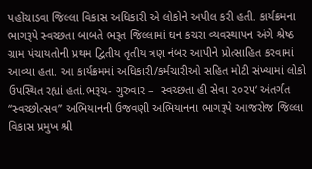પહોંચાડવા જિલ્લા વિકાસ અધિકારી એ લોકોને અપીલ કરી હતી. કાર્યક્રમના ભાગરૂપે સ્વચ્છતા બાબતે ભરૂત જિલ્લામાં ઘન કચરા વ્યવસ્થાપન અંગે શ્રેષ્ઠ ગ્રામ પંચાયતોની પ્રથમ દ્વિતીય તૃતીય ત્રણ નંબર આપીને પ્રોત્સાહિત કરવામાં આવ્યા હતા. આ કાર્યક્રમમાં અધિકારી/કર્મચારીઓ સહિત મોટી સંખ્યામાં લોકો ઉપસ્થિત રહ્યાં હતાં.ભરૂચ- ગુરુવાર –  સ્વચ્છતા હી સેવા ૨૦૨૫‘ અંતર્ગત “સ્વચ્છોત્સવ” અભિયાનની ઉજવણી અભિયાનના ભાગરૂપે આજરોજ જિલ્લા વિકાસ પ્રમુખ શ્રી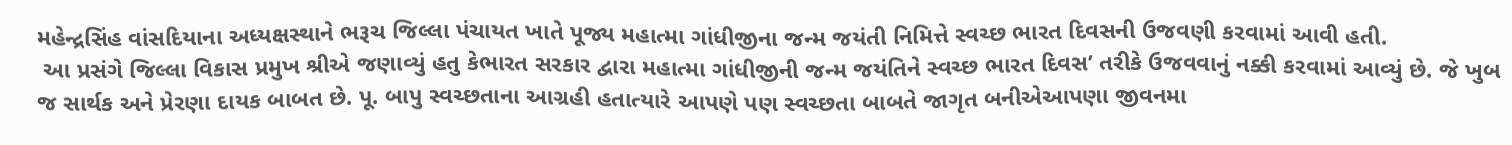મહેન્દ્રસિંહ વાંસદિયાના અધ્યક્ષસ્થાને ભરૂચ જિલ્લા પંચાયત ખાતે પૂજ્ય મહાત્મા ગાંધીજીના જન્મ જયંતી નિમિત્તે સ્વચ્છ ભારત દિવસની ઉજવણી કરવામાં આવી હતી.
 આ પ્રસંગે જિલ્લા વિકાસ પ્રમુખ શ્રીએ જણાવ્યું હતુ કેભારત સરકાર દ્વારા મહાત્મા ગાંધીજીની જન્મ જયંતિને સ્વચ્છ ભારત દિવસ’ તરીકે ઉજવવાનું નક્કી કરવામાં આવ્યું છે. જે ખુબ જ સાર્થક અને પ્રેરણા દાયક બાબત છે. પૂ. બાપુ સ્વચ્છતાના આગ્રહી હતાત્યારે આપણે પણ સ્વચ્છતા બાબતે જાગૃત બનીએઆપણા જીવનમા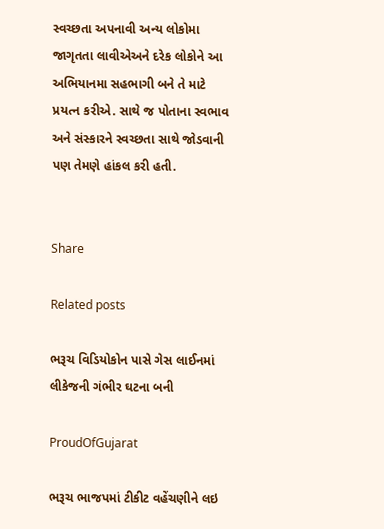સ્વચ્છતા અપનાવી અન્ય લોકોમા જાગૃતતા લાવીએઅને દરેક લોકોને આ અભિયાનમા સહભાગી બને તે માટે પ્રયત્ન કરીએ. સાથે જ પોતાના સ્વભાવ અને સંસ્કારને સ્વચ્છતા સાથે જોડવાની પણ તેમણે હાંકલ કરી હતી.


Share

Related posts

ભરૂચ વિડિયોકોન પાસે ગેસ લાઈનમાં લીકેજની ગંભીર ઘટના બની

ProudOfGujarat

ભરૂચ ભાજપમાં ટીકીટ વહેંચણીને લઇ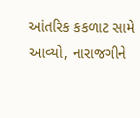આંતરિક કકળાટ સામે આવ્યો, નારાજગીને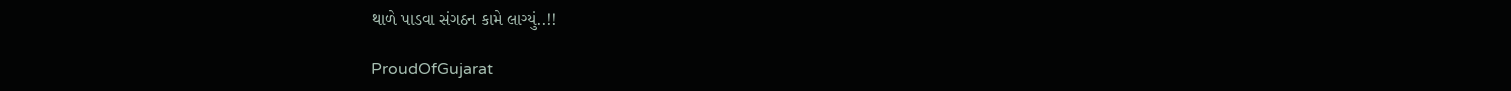થાળે પાડવા સંગઠન કામે લાગ્યું..!!

ProudOfGujarat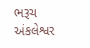ભરૂચ અંકલેશ્વર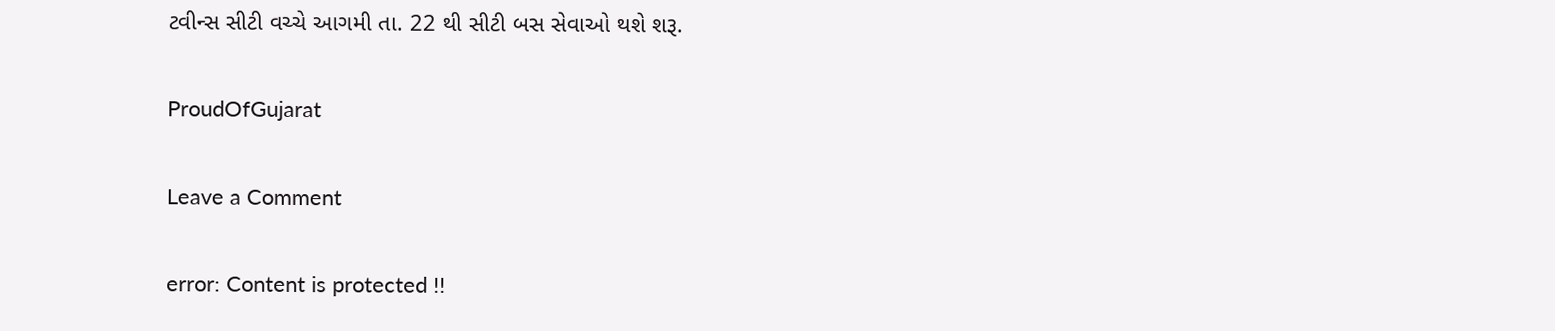ટવીન્સ સીટી વચ્ચે આગમી તા. 22 થી સીટી બસ સેવાઓ થશે શરૂ.

ProudOfGujarat

Leave a Comment

error: Content is protected !!